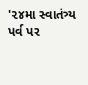'૨૪મા સ્વાતંત્ર્ય પર્વ પર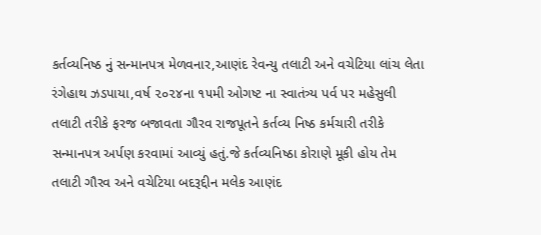કર્તવ્યનિષ્ઠ નું સન્માનપત્ર મેળવનાર,આણંદ રેવન્યુ તલાટી અને વચેટિયા લાંચ લેતા રંગેહાથ ઝડપાયા,વર્ષ ૨૦૨૪ના ૧૫મી ઓગષ્ટ ના સ્વાતંત્ર્ય પર્વ પર મહેસુલી તલાટી તરીકે ફરજ બજાવતા ગૌરવ રાજપૂતને કર્તવ્ય નિષ્ઠ કર્મચારી તરીકે સન્માનપત્ર અર્પણ કરવામાં આવ્યું હતું.જે કર્તવ્યનિષ્ઠા કોરાણે મૂકી હોય તેમ તલાટી ગૌરવ અને વચેટિયા બદરૂદ્દીન મલેક આણંદ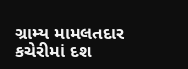ગ્રામ્ય મામલતદાર કચેરીમાં દશ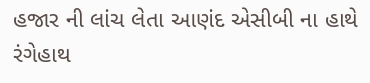હજાર ની લાંચ લેતા આણંદ એસીબી ના હાથે રંગેહાથ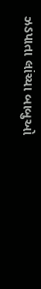ઝડપાતા લાંચ્યા બાબુઓ